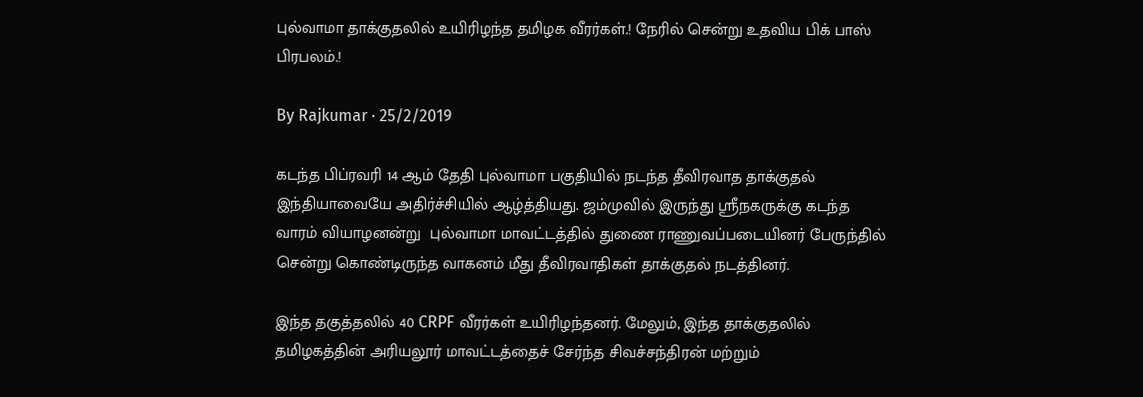புல்வாமா தாக்குதலில் உயிரிழந்த தமிழக வீரர்கள்.! நேரில் சென்று உதவிய பிக் பாஸ் பிரபலம்.!

By Rajkumar · 25/2/2019

கடந்த பிப்ரவரி 14 ஆம் தேதி புல்வாமா பகுதியில் நடந்த தீவிரவாத தாக்குதல் இந்தியாவையே அதிர்ச்சியில் ஆழ்த்தியது. ஜம்முவில் இருந்து ஸ்ரீநகருக்கு கடந்த வாரம் வியாழனன்று  புல்வாமா மாவட்டத்தில் துணை ராணுவப்படையினர் பேருந்தில் சென்று கொண்டிருந்த வாகனம் மீது தீவிரவாதிகள் தாக்குதல் நடத்தினர்.

இந்த தகுத்தலில் 40 CRPF வீரர்கள் உயிரிழந்தனர். மேலும், இந்த தாக்குதலில் தமிழகத்தின் அரியலூர் மாவட்டத்தைச் சேர்ந்த சிவச்சந்திரன் மற்றும்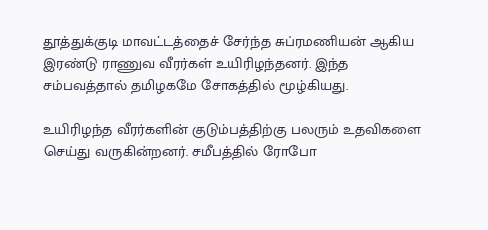தூத்துக்குடி மாவட்டத்தைச் சேர்ந்த சுப்ரமணியன் ஆகிய இரண்டு ராணுவ வீரர்கள் உயிரிழந்தனர். இந்த சம்பவத்தால் தமிழகமே சோகத்தில் மூழ்கியது.

உயிரிழந்த வீரர்களின் குடும்பத்திற்கு பலரும் உதவிகளை செய்து வருகின்றனர். சமீபத்தில் ரோபோ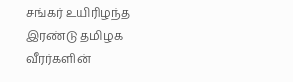சங்கர் உயிரிழந்த இரண்டு தமிழக வீரர்களின்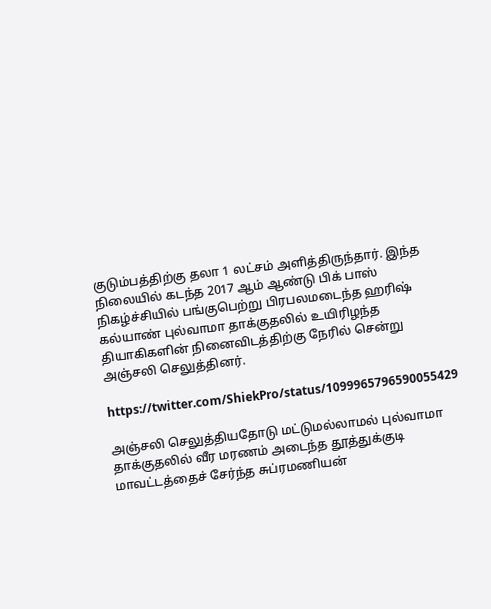குடும்பத்திற்கு தலா 1 லட்சம் அளித்திருந்தார். இந்த நிலையில் கடந்த 2017 ஆம் ஆண்டு பிக் பாஸ் நிகழ்ச்சியில் பங்குபெற்று பிரபலமடைந்த ஹரிஷ் கல்யாண் புல்வாமா தாக்குதலில் உயிரிழந்த தியாகிகளின் நினைவிடத்திற்கு நேரில் சென்று அஞ்சலி செலுத்தினர்.

https://twitter.com/ShiekPro/status/1099965796590055429

அஞ்சலி செலுத்தியதோடு மட்டுமல்லாமல் புல்வாமா தாக்குதலில் வீர மரணம் அடைந்த தூத்துக்குடி மாவட்டத்தைச் சேர்ந்த சுப்ரமணியன்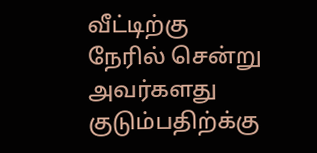வீட்டிற்கு நேரில் சென்று அவர்களது குடும்பதிற்க்கு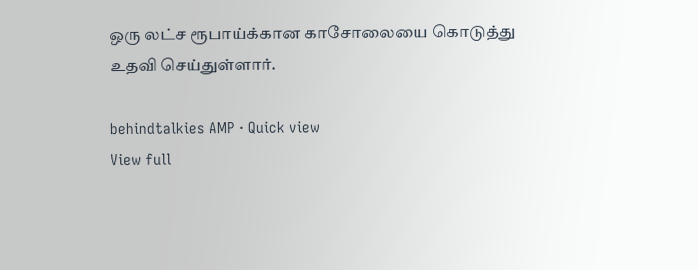ஒரு லட்ச ரூபாய்க்கான காசோலையை கொடுத்து உதவி செய்துள்ளார்.

behindtalkies AMP · Quick view
View full